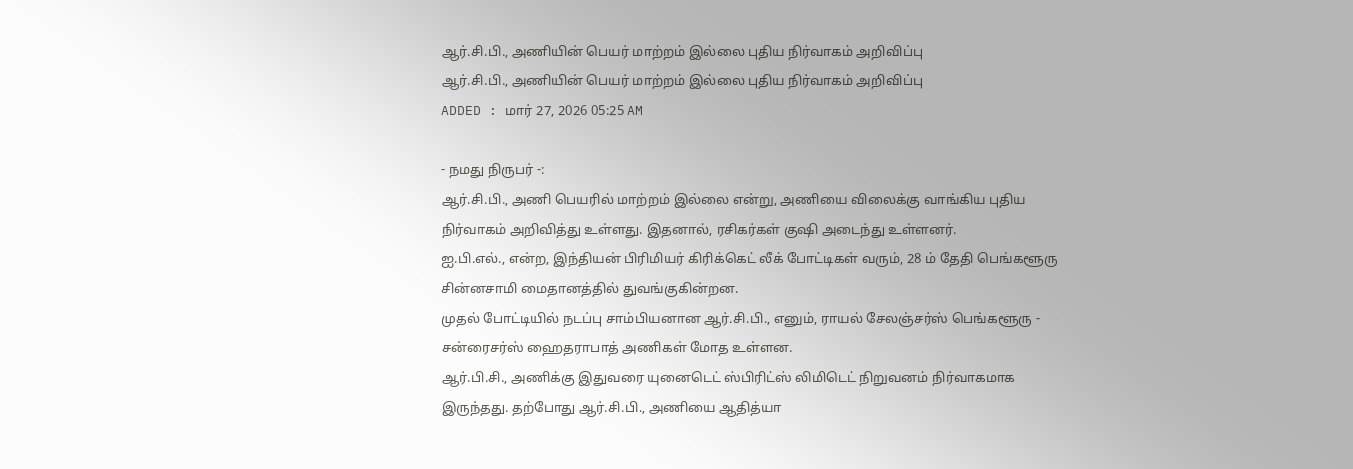ஆர்.சி.பி., அணியின் பெயர் மாற்றம் இல்லை புதிய நிர்வாகம் அறிவிப்பு
ஆர்.சி.பி., அணியின் பெயர் மாற்றம் இல்லை புதிய நிர்வாகம் அறிவிப்பு
ADDED : மார் 27, 2026 05:25 AM

- நமது நிருபர் -:
ஆர்.சி.பி., அணி பெயரில் மாற்றம் இல்லை என்று, அணியை விலைக்கு வாங்கிய புதிய நிர்வாகம் அறிவித்து உள்ளது. இதனால், ரசிகர்கள் குஷி அடைந்து உள்ளனர்.
ஐ.பி.எல்., என்ற, இந்தியன் பிரிமியர் கிரிக்கெட் லீக் போட்டிகள் வரும், 28 ம் தேதி பெங்களூரு சின்னசாமி மைதானத்தில் துவங்குகின்றன.
முதல் போட்டியில் நடப்பு சாம்பியனான ஆர்.சி.பி., எனும், ராயல் சேலஞ்சர்ஸ் பெங்களூரு - சன்ரைசர்ஸ் ஹைதராபாத் அணிகள் மோத உள்ளன.
ஆர்.பி.சி., அணிக்கு இதுவரை யுனைடெட் ஸ்பிரிட்ஸ் லிமிடெட் நிறுவனம் நிர்வாகமாக இருந்தது. தற்போது ஆர்.சி.பி., அணியை ஆதித்யா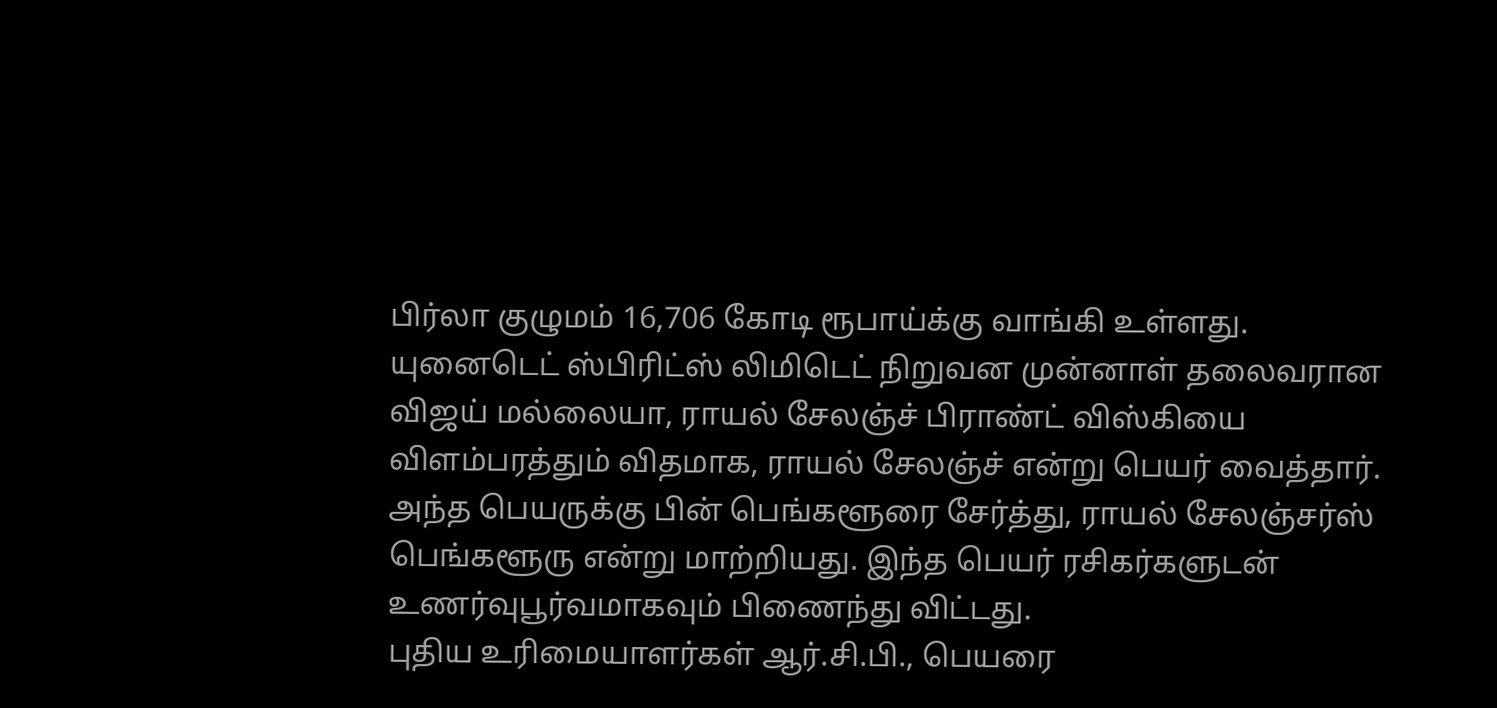பிர்லா குழுமம் 16,706 கோடி ரூபாய்க்கு வாங்கி உள்ளது.
யுனைடெட் ஸ்பிரிட்ஸ் லிமிடெட் நிறுவன முன்னாள் தலைவரான விஜய் மல்லையா, ராயல் சேலஞ்ச் பிராண்ட் விஸ்கியை விளம்பரத்தும் விதமாக, ராயல் சேலஞ்ச் என்று பெயர் வைத்தார்.
அந்த பெயருக்கு பின் பெங்களூரை சேர்த்து, ராயல் சேலஞ்சர்ஸ் பெங்களூரு என்று மாற்றியது. இந்த பெயர் ரசிகர்களுடன் உணர்வுபூர்வமாகவும் பிணைந்து விட்டது.
புதிய உரிமையாளர்கள் ஆர்.சி.பி., பெயரை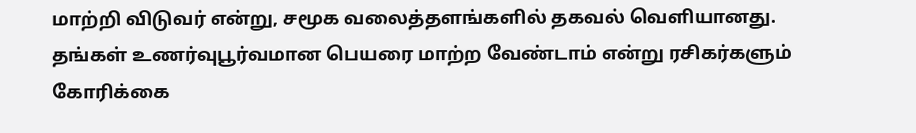மாற்றி விடுவர் என்று, சமூக வலைத்தளங்களில் தகவல் வெளியானது. தங்கள் உணர்வுபூர்வமான பெயரை மாற்ற வேண்டாம் என்று ரசிகர்களும் கோரிக்கை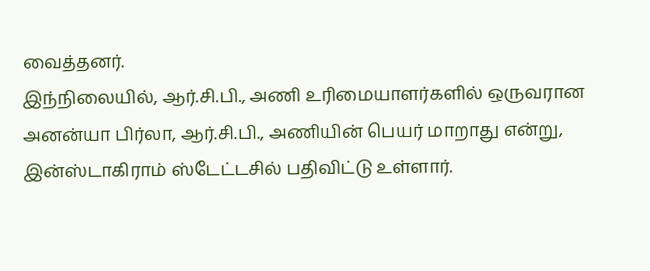வைத்தனர்.
இந்நிலையில், ஆர்.சி.பி., அணி உரிமையாளர்களில் ஒருவரான அனன்யா பிர்லா, ஆர்.சி.பி., அணியின் பெயர் மாறாது என்று, இன்ஸ்டாகிராம் ஸ்டேட்டசில் பதிவிட்டு உள்ளார்.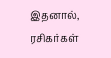இதனால், ரசிகர்கள்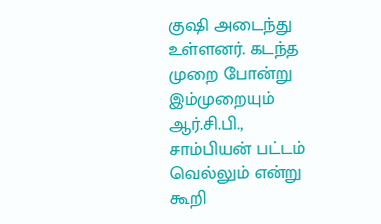குஷி அடைந்து உள்ளனர். கடந்த முறை போன்று இம்முறையும் ஆர்.சி.பி., சாம்பியன் பட்டம் வெல்லும் என்று கூறி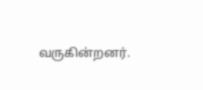வருகின்றனர்.